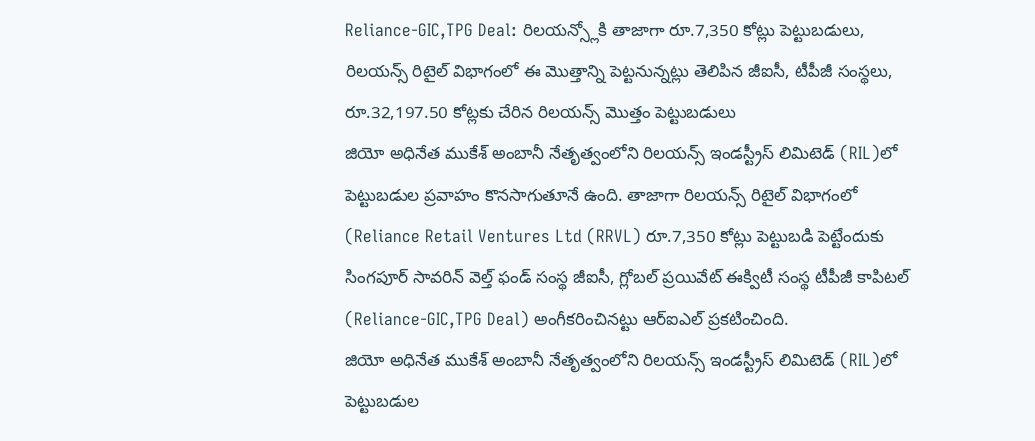Reliance-GIC,TPG Deal: రిలయన్స్లోకి తాజాగా రూ.7,350 కోట్లు పెట్టుబడులు, రిలయన్స్ రిటైల్ విభాగంలో ఈ మొత్తాన్ని పెట్టనున్నట్లు తెలిపిన జీఐసీ, టీపీజీ సంస్థలు, రూ.32,197.50 కోట్లకు చేరిన రిలయన్స్ మొత్తం పెట్టుబడులు
జియో అధినేత ముకేశ్ అంబానీ నేతృత్వంలోని రిలయన్స్ ఇండస్ట్రీస్ లిమిటెడ్ (RIL)లో పెట్టుబడుల ప్రవాహం కొనసాగుతూనే ఉంది. తాజాగా రిలయన్స్ రిటైల్ విభాగంలో (Reliance Retail Ventures Ltd (RRVL) రూ.7,350 కోట్లు పెట్టుబడి పెట్టేందుకు సింగపూర్ సావరిన్ వెల్త్ ఫండ్ సంస్థ జీఐసీ, గ్లోబల్ ప్రయివేట్ ఈక్విటీ సంస్థ టీపీజీ కాపిటల్ (Reliance-GIC,TPG Deal) అంగీకరించినట్టు ఆర్ఐఎల్ ప్రకటించింది.
జియో అధినేత ముకేశ్ అంబానీ నేతృత్వంలోని రిలయన్స్ ఇండస్ట్రీస్ లిమిటెడ్ (RIL)లో పెట్టుబడుల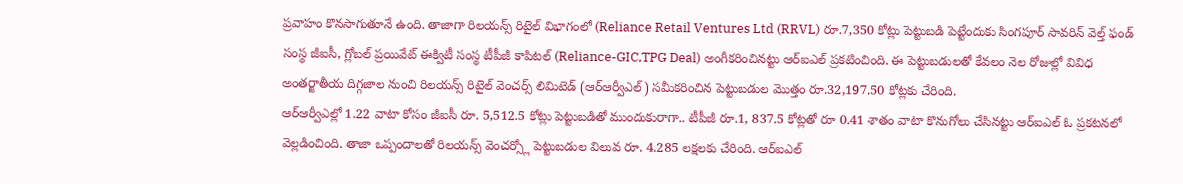ప్రవాహం కొనసాగుతూనే ఉంది. తాజాగా రిలయన్స్ రిటైల్ విభాగంలో (Reliance Retail Ventures Ltd (RRVL) రూ.7,350 కోట్లు పెట్టుబడి పెట్టేందుకు సింగపూర్ సావరిన్ వెల్త్ ఫండ్ సంస్థ జీఐసీ, గ్లోబల్ ప్రయివేట్ ఈక్విటీ సంస్థ టీపీజీ కాపిటల్ (Reliance-GIC,TPG Deal) అంగీకరించినట్టు ఆర్ఐఎల్ ప్రకటించింది. ఈ పెట్టుబడులతో కేవలం నెల రోజుల్లో వివిధ అంతర్జాతీయ దిగ్గజాల నుంచి రిలయన్స్ రిటైల్ వెంచర్స్ లిమిటెడ్ (ఆర్ఆర్వీఎల్) సమీకరించిన పెట్టుబడుల మొత్తం రూ.32,197.50 కోట్లకు చేరింది.
ఆర్ఆర్వీఎల్లో 1.22 వాటా కోసం జీఐసీ రూ. 5,512.5 కోట్లు పెట్టుబడితో ముందుకురాగా.. టీపీజీ రూ.1, 837.5 కోట్లతో రూ 0.41 శాతం వాటా కొనుగోలు చేసినట్టు ఆర్ఐఎల్ ఓ ప్రకటనలో వెల్లడించింది. తాజా ఒప్పందాలతో రిలయన్స్ వెంచర్స్లో పెట్టుబడుల విలువ రూ. 4.285 లక్షలకు చేరింది. ఆర్ఐఎల్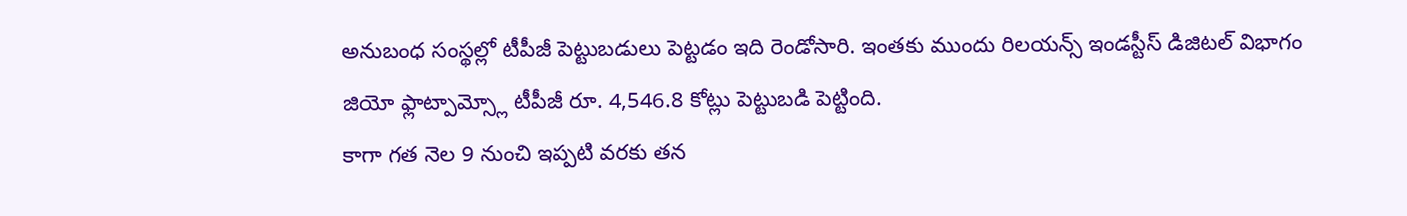అనుబంధ సంస్థల్లో టీపీజీ పెట్టుబడులు పెట్టడం ఇది రెండోసారి. ఇంతకు ముందు రిలయన్స్ ఇండస్టీస్ డిజిటల్ విభాగం జియో ఫ్లాట్పామ్స్లో టీపీజీ రూ. 4,546.8 కోట్లు పెట్టుబడి పెట్టింది.
కాగా గత నెల 9 నుంచి ఇప్పటి వరకు తన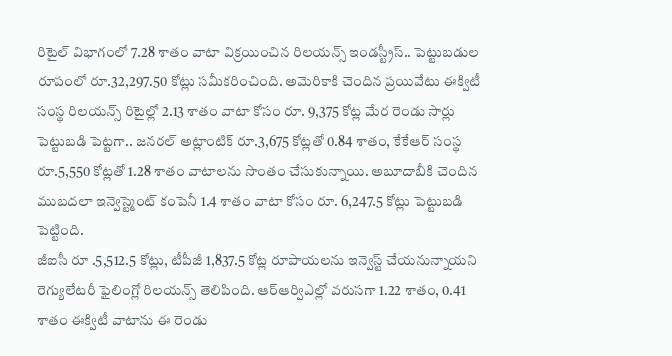రిటైల్ విభాగంలో 7.28 శాతం వాటా విక్రయించిన రిలయన్స్ ఇండస్ట్రీస్.. పెట్టుబడుల రూపంలో రూ.32,297.50 కోట్లు సమీకరించింది. అమెరికాకి చెందిన ప్రయివేటు ఈక్విటీ సంస్థ రిలయన్స్ రిటైల్లో 2.13 శాతం వాటా కోసం రూ. 9,375 కోట్ల మేర రెండు సార్లు పెట్టుబడి పెట్టగా.. జనరల్ అట్లాంటిక్ రూ.3,675 కోట్లతో 0.84 శాతం, కేకేఆర్ సంస్థ రూ.5,550 కోట్లతో 1.28 శాతం వాటాలను సొంతం చేసుకున్నాయి. అబూదాబీకి చెందిన ముబదలా ఇన్వెస్ట్మెంట్ కంపెనీ 1.4 శాతం వాటా కోసం రూ. 6,247.5 కోట్లు పెట్టుబడి పెట్టింది.
జీఐసీ రూ .5,512.5 కోట్లు, టీపీజీ 1,837.5 కోట్ల రూపాయలను ఇన్వెస్ట్ చేయనున్నాయని రెగ్యులేటరీ ఫైలింగ్లో రిలయన్స్ తెలిపింది. ఆర్ఆర్విఎల్లో వరుసగా 1.22 శాతం, 0.41 శాతం ఈక్విటీ వాటాను ఈ రెండు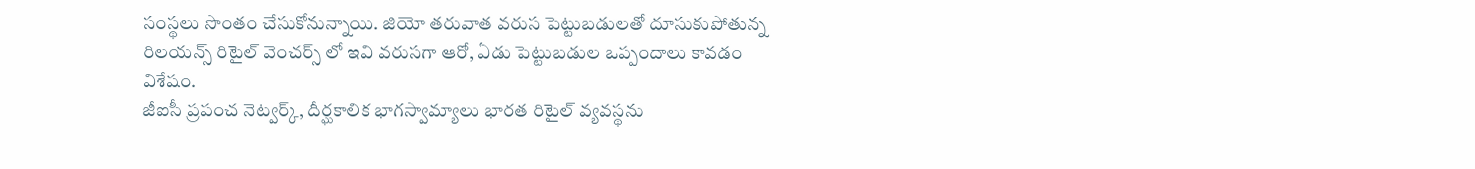సంస్థలు సొంతం చేసుకోనున్నాయి. జియో తరువాత వరుస పెట్టుబడులతో దూసుకుపోతున్న రిలయన్స్ రిటైల్ వెంచర్స్ లో ఇవి వరుసగా ఆరో, ఏడు పెట్టుబడుల ఒప్పందాలు కావడం విశేషం.
జీఐసీ ప్రపంచ నెట్వర్క్, దీర్ఘకాలిక భాగస్వామ్యాలు భారత రిటైల్ వ్యవస్థను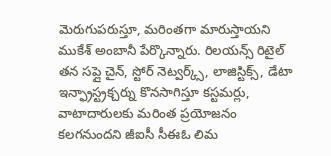మెరుగుపరుస్తూ, మరింతగా మారుస్తాయని ముకేశ్ అంబానీ పేర్కొన్నారు. రిలయన్స్ రిటైల్ తన సప్లై చైన్, స్టోర్ నెట్వర్క్స్, లాజిస్టిక్స్, డేటా ఇన్ఫ్రాస్ట్రక్చర్ను కొనసాగిస్తూ కస్టమర్లు, వాటాదారులకు మరింత ప్రయోజనం కలగనుందని జీఐసీ సీఈఓ లిమ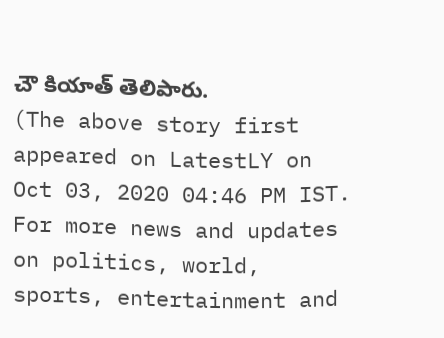చౌ కియాత్ తెలిపారు.
(The above story first appeared on LatestLY on Oct 03, 2020 04:46 PM IST. For more news and updates on politics, world, sports, entertainment and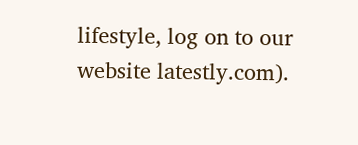lifestyle, log on to our website latestly.com).